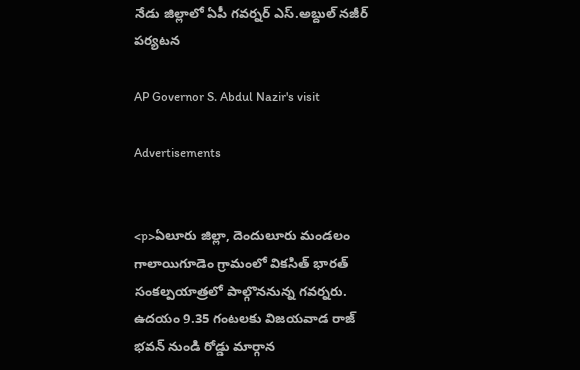నేడు జిల్లాలో ఏపీ గవర్నర్ ఎస్.అబ్దుల్ నజీర్ పర్యటన

AP Governor S. Abdul Nazir's visit

Advertisements


<p>ఏలూరు జిల్లా, దెందులూరు మండలం గాలాయిగూడెం గ్రామంలో వికసిత్ భారత్ సంకల్పయాత్రలో పాల్గొననున్న గవర్నరు. ఉదయం 9.35 గంటలకు విజయవాడ రాజ్ భవన్ నుండి రోడ్డు మార్గాన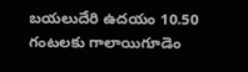బయలుదేరి ఉదయం 10.50 గంటలకు గాలాయిగూడెం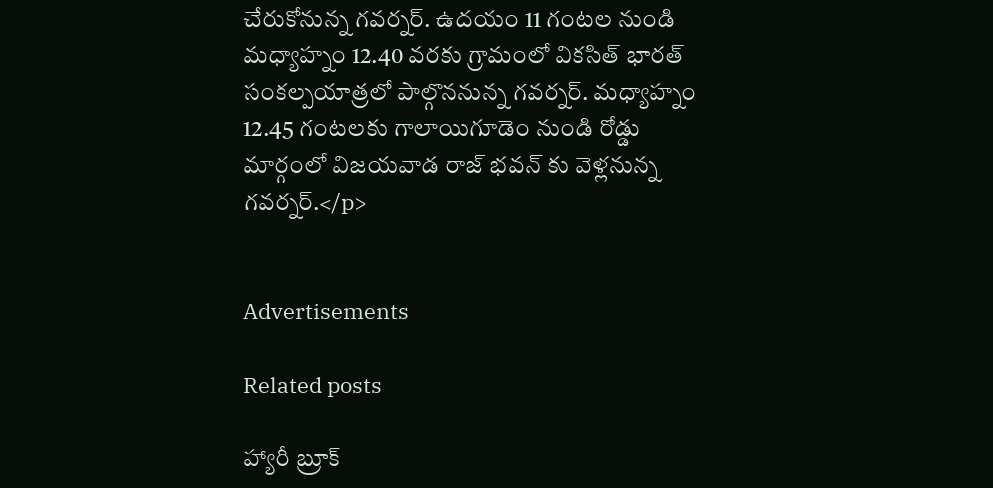చేరుకోనున్న గవర్నర్. ఉదయం 11 గంటల నుండి మధ్యాహ్నం 12.40 వరకు గ్రామంలో వికసిత్ భారత్ సంకల్పయాత్రలో పాల్గొననున్న గవర్నర్. మధ్యాహ్నం 12.45 గంటలకు గాలాయిగూడెం నుండి రోడ్డు మార్గంలో విజయవాడ రాజ్ భవన్ కు వెళ్లనున్న గవర్నర్.</p>


Advertisements

Related posts

హ్యారీ బ్రూక్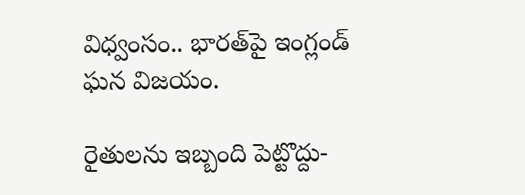విధ్వంసం.. భారత్‌పై ఇంగ్లండ్ ఘన విజయం.

రైతులను ఇబ్బంది పెట్టొద్దు-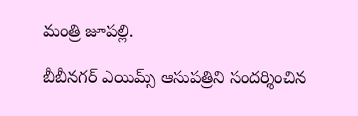మంత్రి జూపల్లి.

బీబీనగర్ ఎయిమ్స్ ఆసుపత్రిని సందర్శించిన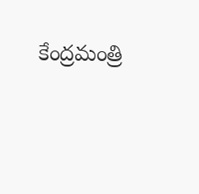కేంద్రమంత్రి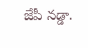జేపీ నడ్డా.